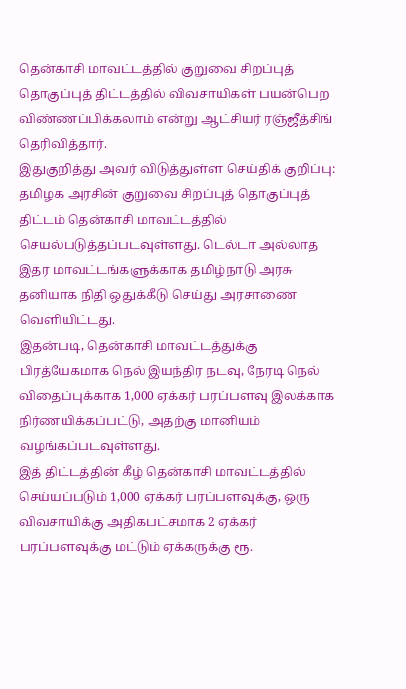தென்காசி மாவட்டத்தில் குறுவை சிறப்புத் தொகுப்புத் திட்டத்தில் விவசாயிகள் பயன்பெற விண்ணப்பிக்கலாம் என்று ஆட்சியர் ரஞ்ஜீத்சிங் தெரிவித்தார்.
இதுகுறித்து அவர் விடுத்துள்ள செய்திக் குறிப்பு:
தமிழக அரசின் குறுவை சிறப்புத் தொகுப்புத் திட்டம் தென்காசி மாவட்டத்தில் செயல்படுத்தப்படவுள்ளது. டெல்டா அல்லாத இதர மாவட்டங்களுக்காக தமிழ்நாடு அரசு தனியாக நிதி ஒதுக்கீடு செய்து அரசாணை வெளியிட்டது.
இதன்படி, தென்காசி மாவட்டத்துக்கு பிரத்யேகமாக நெல் இயந்திர நடவு, நேரடி நெல் விதைப்புக்காக 1,000 ஏக்கர் பரப்பளவு இலக்காக நிர்ணயிக்கப்பட்டு, அதற்கு மானியம் வழங்கப்படவுள்ளது.
இத் திட்டத்தின் கீழ் தென்காசி மாவட்டத்தில் செய்யப்படும் 1,000 ஏக்கர் பரப்பளவுக்கு, ஒரு விவசாயிக்கு அதிகபட்சமாக 2 ஏக்கர் பரப்பளவுக்கு மட்டும் ஏக்கருக்கு ரூ.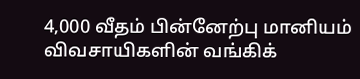4,000 வீதம் பின்னேற்பு மானியம் விவசாயிகளின் வங்கிக்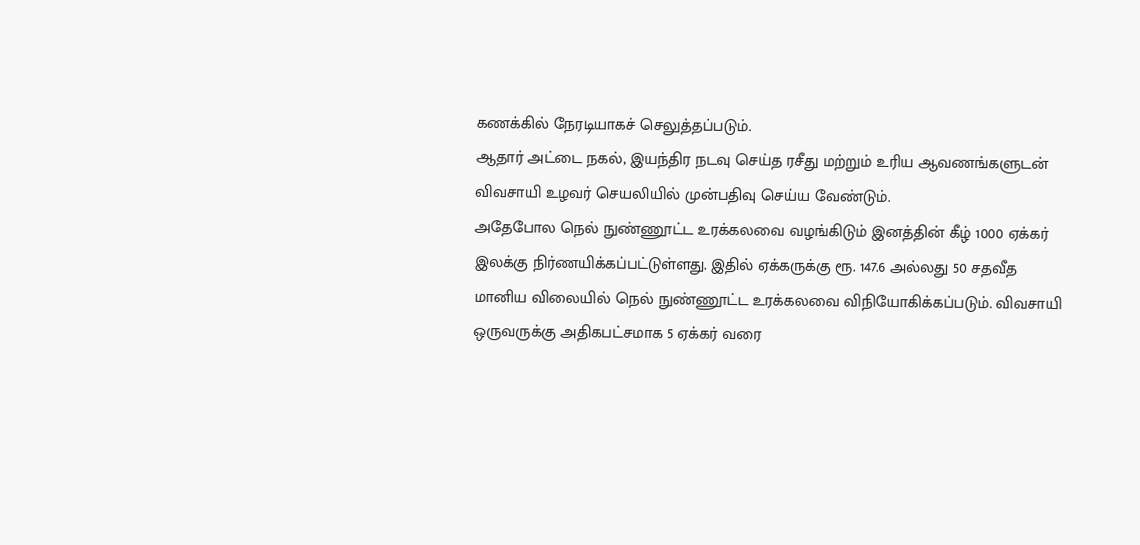கணக்கில் நேரடியாகச் செலுத்தப்படும்.
ஆதார் அட்டை நகல், இயந்திர நடவு செய்த ரசீது மற்றும் உரிய ஆவணங்களுடன் விவசாயி உழவர் செயலியில் முன்பதிவு செய்ய வேண்டும்.
அதேபோல நெல் நுண்ணூட்ட உரக்கலவை வழங்கிடும் இனத்தின் கீழ் 1000 ஏக்கர் இலக்கு நிர்ணயிக்கப்பட்டுள்ளது. இதில் ஏக்கருக்கு ரூ. 147.6 அல்லது 50 சதவீத மானிய விலையில் நெல் நுண்ணூட்ட உரக்கலவை விநியோகிக்கப்படும். விவசாயி ஒருவருக்கு அதிகபட்சமாக 5 ஏக்கர் வரை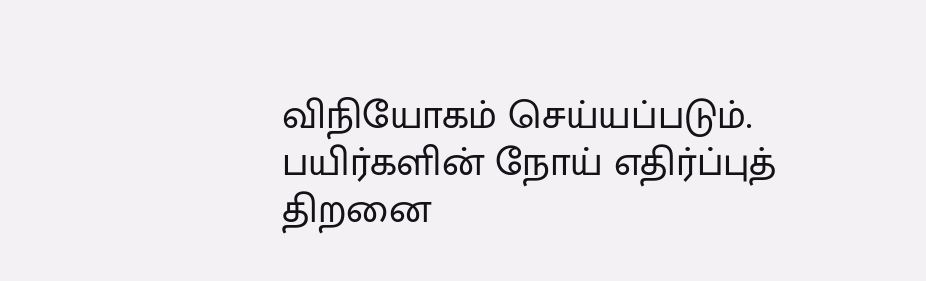விநியோகம் செய்யப்படும்.
பயிர்களின் நோய் எதிர்ப்புத் திறனை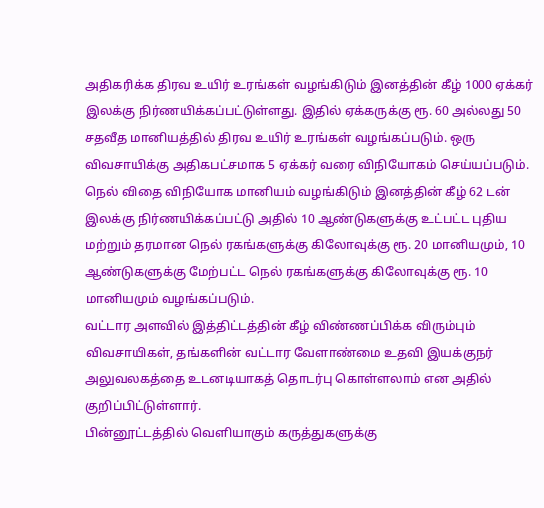அதிகரிக்க திரவ உயிர் உரங்கள் வழங்கிடும் இனத்தின் கீழ் 1000 ஏக்கர் இலக்கு நிர்ணயிக்கப்பட்டுள்ளது. இதில் ஏக்கருக்கு ரூ. 60 அல்லது 50 சதவீத மானியத்தில் திரவ உயிர் உரங்கள் வழங்கப்படும். ஒரு விவசாயிக்கு அதிகபட்சமாக 5 ஏக்கர் வரை விநியோகம் செய்யப்படும்.
நெல் விதை விநியோக மானியம் வழங்கிடும் இனத்தின் கீழ் 62 டன் இலக்கு நிர்ணயிக்கப்பட்டு அதில் 10 ஆண்டுகளுக்கு உட்பட்ட புதிய மற்றும் தரமான நெல் ரகங்களுக்கு கிலோவுக்கு ரூ. 20 மானியமும், 10 ஆண்டுகளுக்கு மேற்பட்ட நெல் ரகங்களுக்கு கிலோவுக்கு ரூ. 10 மானியமும் வழங்கப்படும்.
வட்டார அளவில் இத்திட்டத்தின் கீழ் விண்ணப்பிக்க விரும்பும் விவசாயிகள், தங்களின் வட்டார வேளாண்மை உதவி இயக்குநர் அலுவலகத்தை உடனடியாகத் தொடர்பு கொள்ளலாம் என அதில் குறிப்பிட்டுள்ளார்.
பின்னூட்டத்தில் வெளியாகும் கருத்துகளுக்கு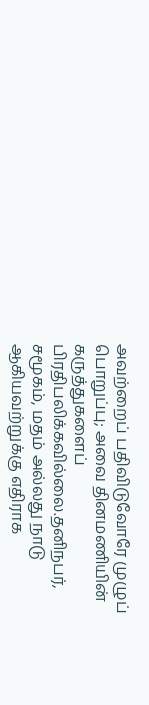அவற்றைப் பதிவிடுவோரே முழுப் பொறுப்பு; அவை தினமணியின் கருத்துகளைப் பிரதிபலிக்கவில்லை.தனிநபர், சமூகம், மதம் அல்லது நாடு ஆகியவற்றுக்கு எதிராக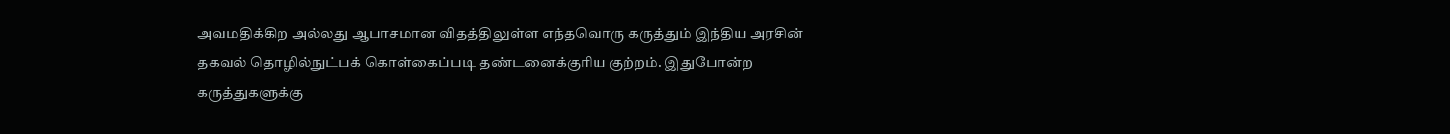அவமதிக்கிற அல்லது ஆபாசமான விதத்திலுள்ள எந்தவொரு கருத்தும் இந்திய அரசின் தகவல் தொழில்நுட்பக் கொள்கைப்படி தண்டனைக்குரிய குற்றம். இதுபோன்ற கருத்துகளுக்கு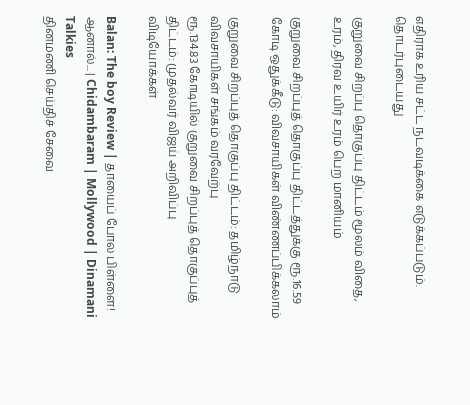எதிராக உரிய சட்ட நடவடிக்கை எடுக்கப்படும்.
தொடர்புடையது

குறுவை சிறப்பு தொகுப்பு திட்டம் மூலம் விதை, உரம், திரவ உயிர் உரம் பெற மானியம்

குறுவை சிறப்புத் தொகுப்பு திட்டத்துக்கு ரூ.16.59 கோடி ஒதுக்கீடு: விவசாயிகள் விண்ணப்பிக்கலாம்

குறுவை சிறப்புத் தொகுப்பு திட்டம்: தமிழ்நாடு விவசாயிகள் சங்கம் வரவேற்பு
ரூ.134.83 கோடியில் குறுவை சிறப்புத் தொகுப்புத் திட்டம்: முதல்வர் விஜய் அறிவிப்பு
விடியோக்கள்

Balan: The boy Review | தாயைப் போல பிள்ளை! ஆனால்... | Chidambaram | Mollywood | Dinamani Talkies
தினமணி செய்திச் சேவை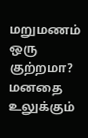மறுமணம் ஒரு குற்றமா? மனதை உலுக்கும்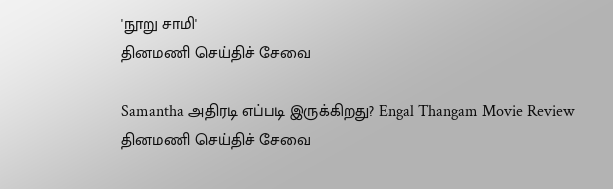'நூறு சாமி'
தினமணி செய்திச் சேவை

Samantha அதிரடி எப்படி இருக்கிறது? Engal Thangam Movie Review
தினமணி செய்திச் சேவை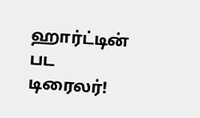ஹார்ட்டின் பட டிரைலர்!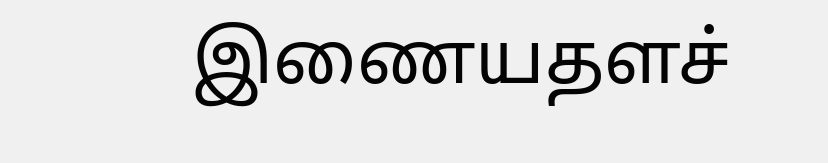இணையதளச்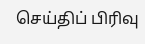செய்திப் பிரிவு